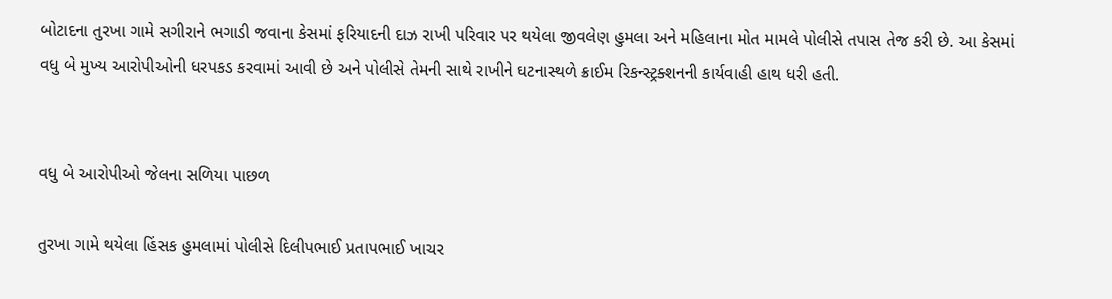બોટાદના તુરખા ગામે સગીરાને ભગાડી જવાના કેસમાં ફરિયાદની દાઝ રાખી પરિવાર પર થયેલા જીવલેણ હુમલા અને મહિલાના મોત મામલે પોલીસે તપાસ તેજ કરી છે. આ કેસમાં વધુ બે મુખ્ય આરોપીઓની ધરપકડ કરવામાં આવી છે અને પોલીસે તેમની સાથે રાખીને ઘટનાસ્થળે ક્રાઈમ રિકન્સ્ટ્રક્શનની કાર્યવાહી હાથ ધરી હતી.


વધુ બે આરોપીઓ જેલના સળિયા પાછળ

તુરખા ગામે થયેલા હિંસક હુમલામાં પોલીસે દિલીપભાઈ પ્રતાપભાઈ ખાચર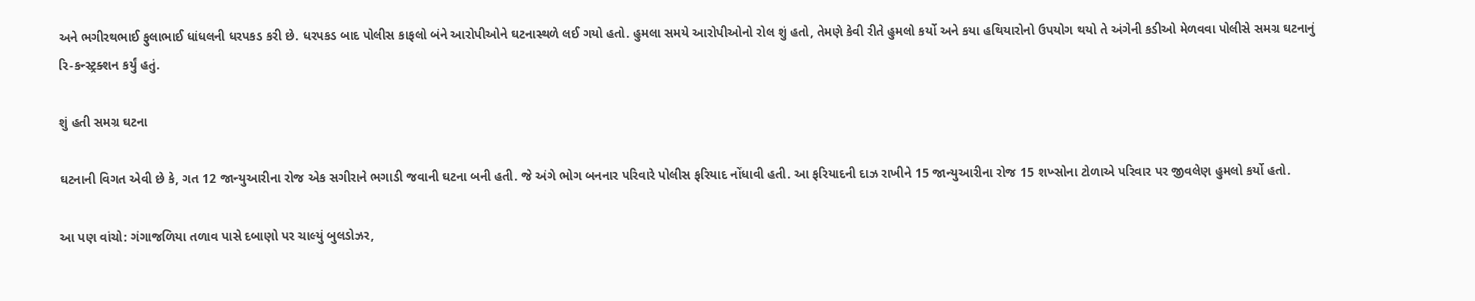અને ભગીરથભાઈ ફુલાભાઈ ધાંધલની ધરપકડ કરી છે. ધરપકડ બાદ પોલીસ કાફલો બંને આરોપીઓને ઘટનાસ્થળે લઈ ગયો હતો. હુમલા સમયે આરોપીઓનો રોલ શું હતો, તેમણે કેવી રીતે હુમલો કર્યો અને કયા હથિયારોનો ઉપયોગ થયો તે અંગેની કડીઓ મેળવવા પોલીસે સમગ્ર ઘટનાનું રિ-કન્સ્ટ્રક્શન કર્યું હતું.

શું હતી સમગ્ર ઘટના

ઘટનાની વિગત એવી છે કે, ગત 12 જાન્યુઆરીના રોજ એક સગીરાને ભગાડી જવાની ઘટના બની હતી. જે અંગે ભોગ બનનાર પરિવારે પોલીસ ફરિયાદ નોંધાવી હતી. આ ફરિયાદની દાઝ રાખીને 15 જાન્યુઆરીના રોજ 15 શખ્સોના ટોળાએ પરિવાર પર જીવલેણ હુમલો કર્યો હતો.

આ પણ વાંચો: ગંગાજળિયા તળાવ પાસે દબાણો પર ચાલ્યું બુલડોઝર,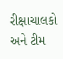રીક્ષાચાલકો અને ટીમ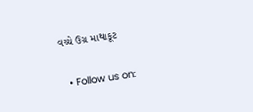વચ્ચે ઉગ્ર માથાકૂટ

  • Follow us on: